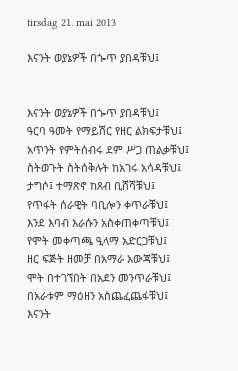tirsdag 21. mai 2013

እናንት ወያኔዎች በጐጥ ያበዳቹህ፤


እናንት ወያኔዎች በጐጥ ያበዳቹህ፤
ዓርባ ዓመት የማይሽር የዘር ልክፍታቹህ፤
አጥንት የምትሰብሩ ደም ሥጋ ጠልቃቹህ፤
ስትወጉት ስትሰቅሉት ከአገሩ አሳዳቹህ፤
ታግሶ፤ ተማጽኖ ከጸብ ቢሸሻቹህ፤
የጥፋት ሰራዊት ባቢሎን ቀጥራቹህ፤
እንደ እባብ እራሱን አስቀጠቀጣቹህ፤
የሞት መቀጣጫ ዒላማ አድርጋቹህ፤
ዘር ፍጅት ዘመቻ በአማራ አውጃቹህ፤
ሞት በተገኘበት በአደን መንጥራቹህ፤
በአራቱም ማዕዘን አስጨፈጨፋቹህ፤
እናንት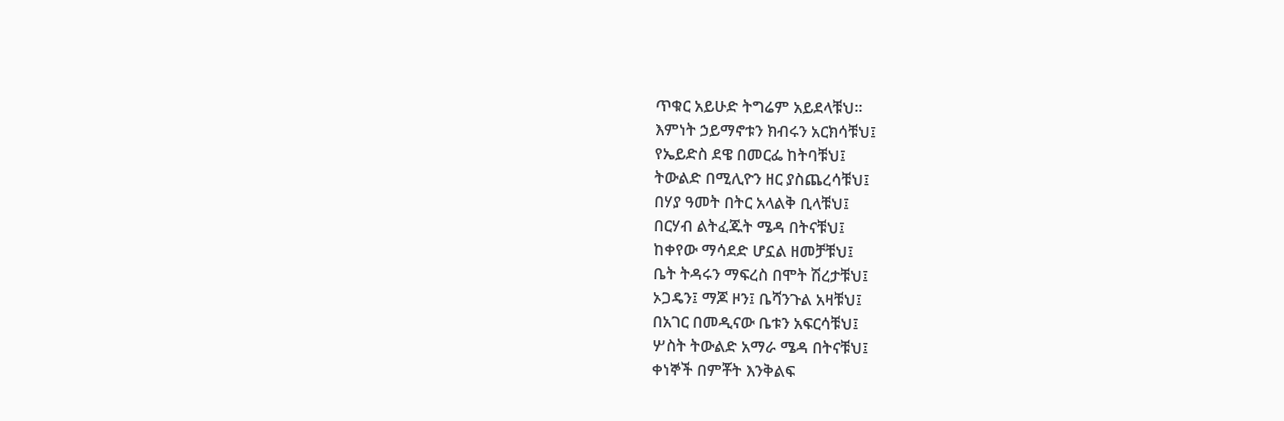ጥቁር አይሁድ ትግሬም አይደላቹህ።
እምነት ኃይማኖቱን ክብሩን አርክሳቹህ፤
የኤይድስ ደዌ በመርፌ ከትባቹህ፤
ትውልድ በሚሊዮን ዘር ያስጨረሳቹህ፤
በሃያ ዓመት በትር አላልቅ ቢላቹህ፤
በርሃብ ልትፈጁት ሜዳ በትናቹህ፤
ከቀየው ማሳደድ ሆኗል ዘመቻቹህ፤
ቤት ትዳሩን ማፍረስ በሞት ሽረታቹህ፤
ኦጋዴን፤ ማጆ ዞን፤ ቤሻንጉል አዛቹህ፤
በአገር በመዲናው ቤቱን አፍርሳቹህ፤
ሦስት ትውልድ አማራ ሜዳ በትናቹህ፤
ቀነኞች በምቾት እንቅልፍ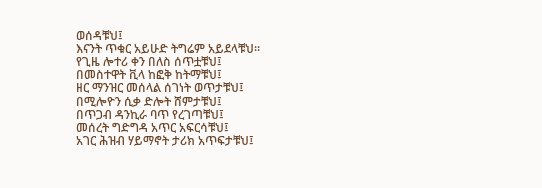ወሰዳቹህ፤
እናንት ጥቁር አይሁድ ትግሬም አይደላቹህ።
የጊዜ ሎተሪ ቀን በለስ ሰጥቷቹህ፤
በመስተዋት ቪላ ከፎቅ ከትማቹህ፤
ዘር ማንዝር መሰላል ሰገነት ወጥታቹህ፤
በሚሎዮን ሲቃ ድሎት ሸምታቹህ፤
በጥጋብ ዳንኪራ ባጥ የረገጣቹህ፤
መሰረት ግድግዳ አጥር አፍርሳቹህ፤
አገር ሕዝብ ሃይማኖት ታሪክ አጥፍታቹህ፤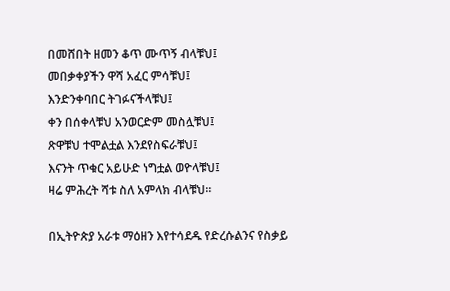በመሸበት ዘመን ቆጥ ሙጥኝ ብላቹህ፤
መበቃቀያችን ዋሻ አፈር ምሳቹህ፤
እንድንቀባበር ትገፉናችላቹህ፤
ቀን በሰቀላቹህ አንወርድም መስሏቹህ፤
ጽዋቹህ ተሞልቷል እንደየስፍራቹህ፤
እናንት ጥቁር አይሁድ ነግቷል ወዮላቹህ፤
ዛሬ ምሕረት ሻቱ ስለ አምላክ ብላቹህ።

በኢትዮጵያ አራቱ ማዕዘን እየተሳደዱ የድረሱልንና የስቃይ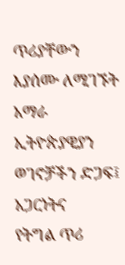ጥሪያቸውን
እያሰሙ ለሚገኙት አማራ ኢትዮጵያዊያን ወገኖቻችን ድጋፍ፤ አጋርነትና
የትግል ጥሪ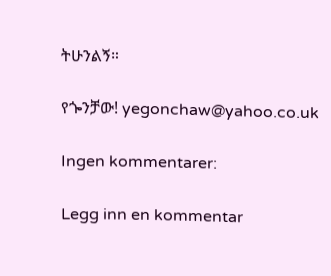ትሁንልኝ።

የጐንቻው! yegonchaw@yahoo.co.uk

Ingen kommentarer:

Legg inn en kommentar